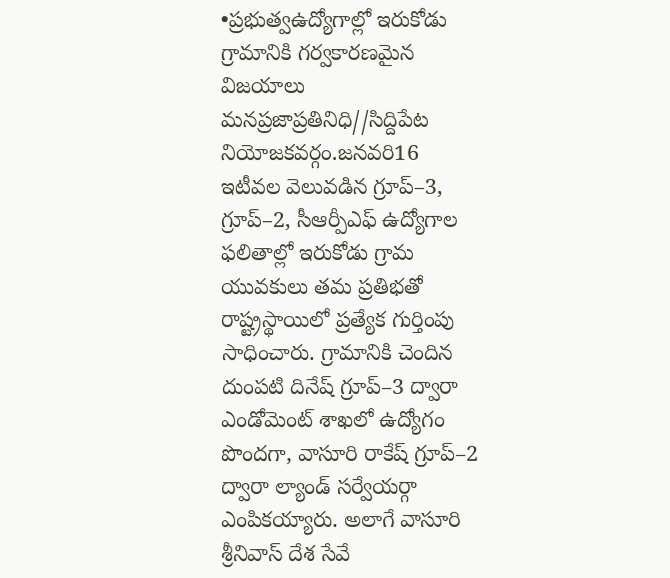•ప్రభుత్వఉద్యోగాల్లో ఇరుకోడు గ్రామానికి గర్వకారణమైన విజయాలు
మనప్రజాప్రతినిధి//సిద్దిపేట నియోజకవర్గం.జనవరి16
ఇటీవల వెలువడిన గ్రూప్–3, గ్రూప్–2, సీఆర్పీఎఫ్ ఉద్యోగాల ఫలితాల్లో ఇరుకోడు గ్రామ యువకులు తమ ప్రతిభతో రాష్ట్రస్థాయిలో ప్రత్యేక గుర్తింపు సాధించారు. గ్రామానికి చెందిన దుంపటి దినేష్ గ్రూప్–3 ద్వారా ఎండోమెంట్ శాఖలో ఉద్యోగం పొందగా, వాసూరి రాకేష్ గ్రూప్–2 ద్వారా ల్యాండ్ సర్వేయర్గా ఎంపికయ్యారు. అలాగే వాసూరి శ్రీనివాస్ దేశ సేవే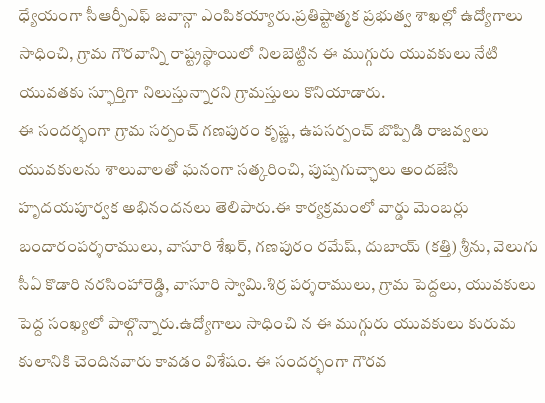ధ్యేయంగా సీఆర్పీఎఫ్ జవాన్గా ఎంపికయ్యారు.ప్రతిష్టాత్మక ప్రభుత్వ శాఖల్లో ఉద్యోగాలు సాధించి, గ్రామ గౌరవాన్ని రాష్ట్రస్థాయిలో నిలబెట్టిన ఈ ముగ్గురు యువకులు నేటి యువతకు స్ఫూర్తిగా నిలుస్తున్నారని గ్రామస్తులు కొనియాడారు.
ఈ సందర్భంగా గ్రామ సర్పంచ్ గణపురం కృష్ణ, ఉపసర్పంచ్ బొప్పిడి రాజవ్వలు యువకులను శాలువాలతో ఘనంగా సత్కరించి, పుష్పగుచ్ఛాలు అందజేసి హృదయపూర్వక అభినందనలు తెలిపారు.ఈ కార్యక్రమంలో వార్డు మెంబర్లు బందారంపర్శరాములు, వాసూరి శేఖర్, గణపురం రమేష్, దుబాయ్ (కత్తి) శ్రీను, వెలుగు సీఏ కొడారి నరసింహారెడ్డి, వాసూరి స్వామి.శిర్ర పర్శరాములు, గ్రామ పెద్దలు, యువకులు పెద్ద సంఖ్యలో పాల్గొన్నారు.ఉద్యోగాలు సాధించి న ఈ ముగ్గురు యువకులు కురుమ కులానికి చెందినవారు కావడం విశేషం. ఈ సందర్భంగా గౌరవ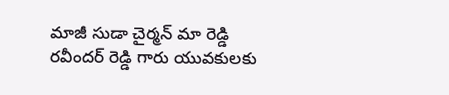మాజీ సుడా చైర్మన్ మా రెడ్డి రవీందర్ రెడ్డి గారు యువకులకు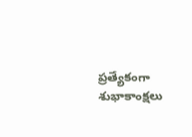ప్రత్యేకంగా శుభాకాంక్షలు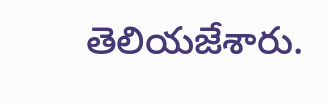తెలియజేశారు.